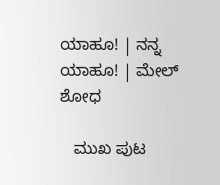ಯಾಹೂ! | ನನ್ನ ಯಾಹೂ! | ಮೇಲ್
ಶೋಧ

   ಮುಖ ಪುಟ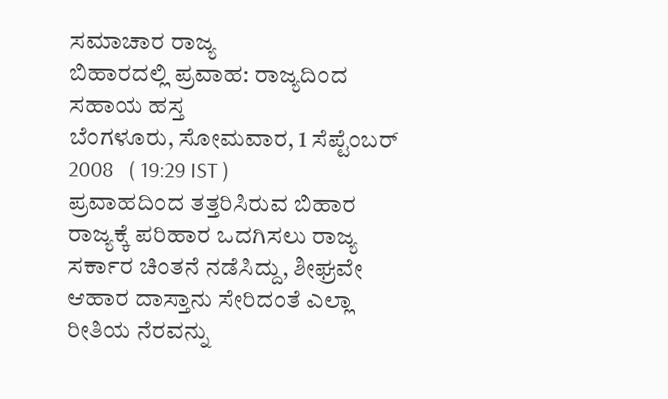ಸಮಾಚಾರ ರಾಜ್ಯ
ಬಿಹಾರದಲ್ಲಿ ಪ್ರವಾಹ: ರಾಜ್ಯದಿಂದ ಸಹಾಯ ಹಸ್ತ
ಬೆಂಗಳೂರು, ಸೋಮವಾರ, 1 ಸೆಪ್ಟೆಂಬರ್ 2008   ( 19:29 IST )
ಪ್ರವಾಹದಿಂದ ತತ್ತರಿಸಿರುವ ಬಿಹಾರ ರಾಜ್ಯಕ್ಕೆ ಪರಿಹಾರ ಒದಗಿಸಲು ರಾಜ್ಯ ಸರ್ಕಾರ ಚಿಂತನೆ ನಡೆಸಿದ್ದು, ಶೀಘ್ರವೇ ಆಹಾರ ದಾಸ್ತಾನು ಸೇರಿದಂತೆ ಎಲ್ಲಾ ರೀತಿಯ ನೆರವನ್ನು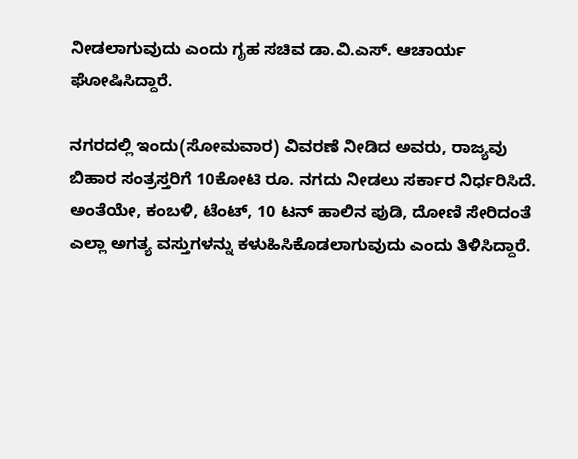ನೀಡಲಾಗುವುದು ಎಂದು ಗೃಹ ಸಚಿವ ಡಾ.ವಿ.ಎಸ್. ಆಚಾರ್ಯ ಘೋಷಿಸಿದ್ದಾರೆ.

ನಗರದಲ್ಲಿ ಇಂದು(ಸೋಮವಾರ) ವಿವರಣೆ ನೀಡಿದ ಅವರು, ರಾಜ್ಯವು ಬಿಹಾರ ಸಂತ್ರಸ್ತರಿಗೆ 10ಕೋಟಿ ರೂ. ನಗದು ನೀಡಲು ಸರ್ಕಾರ ನಿರ್ಧರಿಸಿದೆ. ಅಂತೆಯೇ, ಕಂಬಳಿ, ಟೆಂಟ್, 10 ಟನ್ ಹಾಲಿನ ಪುಡಿ, ದೋಣಿ ಸೇರಿದಂತೆ ಎಲ್ಲಾ ಅಗತ್ಯ ವಸ್ತುಗಳನ್ನು ಕಳುಹಿಸಿಕೊಡಲಾಗುವುದು ಎಂದು ತಿಳಿಸಿದ್ದಾರೆ.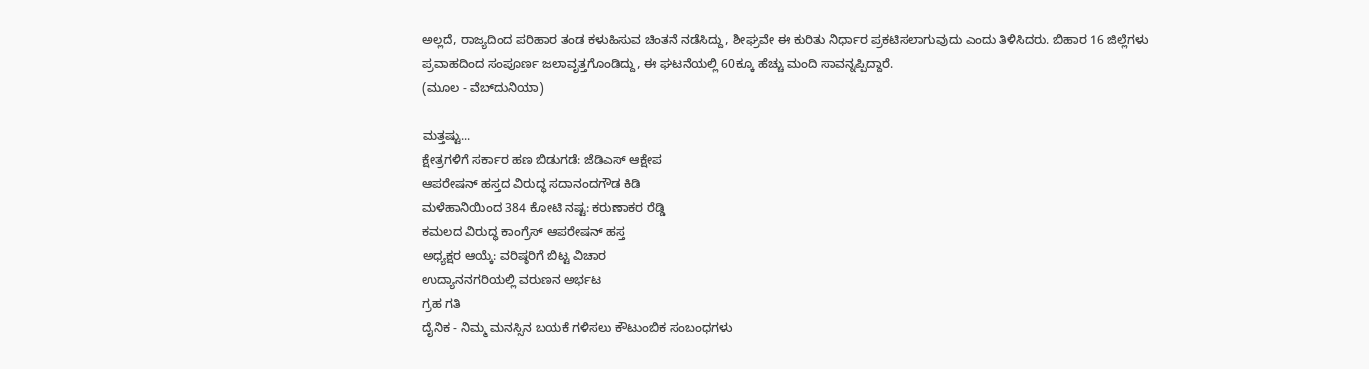ಅಲ್ಲದೆ, ರಾಜ್ಯದಿಂದ ಪರಿಹಾರ ತಂಡ ಕಳುಹಿಸುವ ಚಿಂತನೆ ನಡೆಸಿದ್ದು, ಶೀಘ್ರವೇ ಈ ಕುರಿತು ನಿರ್ಧಾರ ಪ್ರಕಟಿಸಲಾಗುವುದು ಎಂದು ತಿಳಿಸಿದರು. ಬಿಹಾರ 16 ಜಿಲ್ಲೆಗಳು ಪ್ರವಾಹದಿಂದ ಸಂಪೂರ್ಣ ಜಲಾವೃತ್ತಗೊಂಡಿದ್ದು, ಈ ಘಟನೆಯಲ್ಲಿ 60ಕ್ಕೂ ಹೆಚ್ಚು ಮಂದಿ ಸಾವನ್ನಪ್ಪಿದ್ದಾರೆ.
(ಮೂಲ - ವೆಬ್‌ದುನಿಯಾ)

ಮತ್ತಷ್ಟು...
ಕ್ಷೇತ್ರಗಳಿಗೆ ಸರ್ಕಾರ ಹಣ ಬಿಡುಗಡೆ: ಜೆಡಿಎಸ್ ಆಕ್ಷೇಪ
ಆಪರೇಷನ್ ಹಸ್ತದ ವಿರುದ್ಧ ಸದಾನಂದಗೌಡ ಕಿಡಿ
ಮಳೆಹಾನಿಯಿಂದ 384 ಕೋಟಿ ನಷ್ಟ: ಕರುಣಾಕರ ರೆಡ್ಡಿ
ಕಮಲದ ವಿರುದ್ಧ ಕಾಂಗ್ರೆಸ್ ಆಪರೇಷನ್ ಹಸ್ತ
ಅಧ್ಯಕ್ಷರ ಆಯ್ಕೆ: ವರಿಷ್ಠರಿಗೆ ಬಿಟ್ಟ ವಿಚಾರ
ಉದ್ಯಾನನಗರಿಯಲ್ಲಿ ವರುಣನ ಅರ್ಭಟ
ಗ್ರಹ ಗತಿ
ದೈನಿಕ - ನಿಮ್ಮ ಮನಸ್ಸಿನ ಬಯಕೆ ಗಳಿಸಲು ಕೌಟುಂಬಿಕ ಸಂಬಂಧಗಳು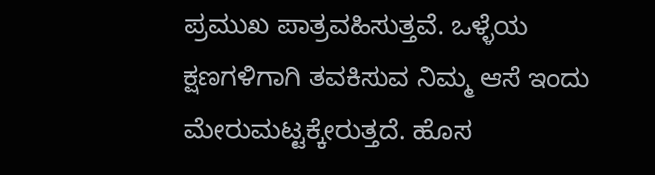ಪ್ರಮುಖ ಪಾತ್ರವಹಿಸುತ್ತವೆ. ಒಳ್ಳೆಯ ಕ್ಷಣಗಳಿಗಾಗಿ ತವಕಿಸುವ ನಿಮ್ಮ ಆಸೆ ಇಂದು ಮೇರುಮಟ್ಟಕ್ಕೇರುತ್ತದೆ. ಹೊಸ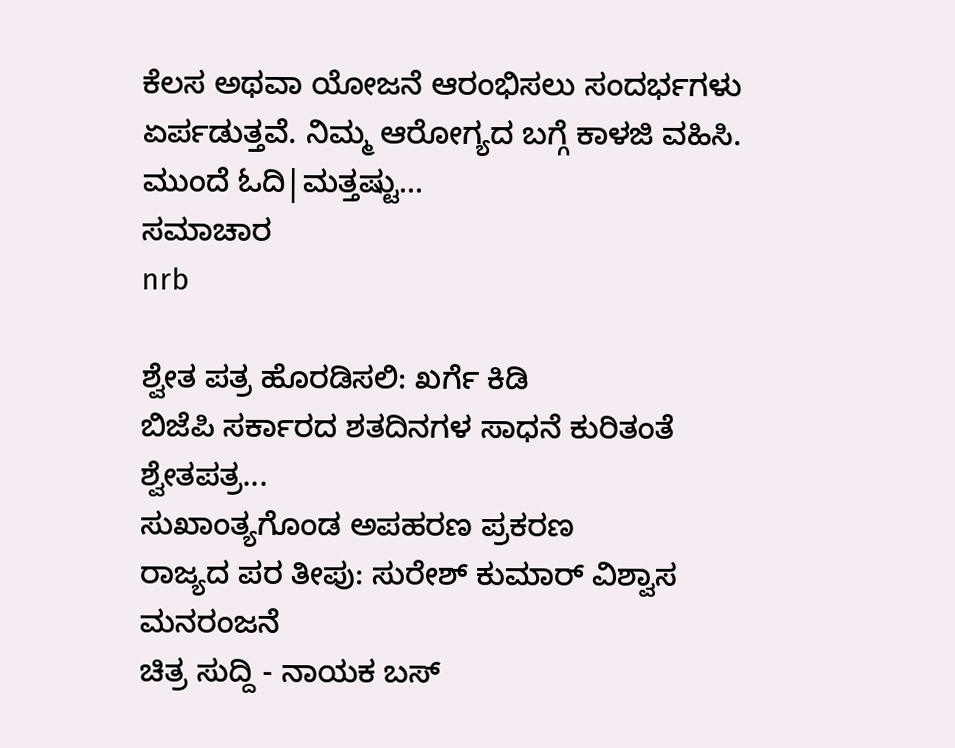ಕೆಲಸ ಅಥವಾ ಯೋಜನೆ ಆರಂಭಿಸಲು ಸಂದರ್ಭಗಳು ಏರ್ಪಡುತ್ತವೆ. ನಿಮ್ಮ ಆರೋಗ್ಯದ ಬಗ್ಗೆ ಕಾಳಜಿ ವಹಿಸಿ.
ಮುಂದೆ ಓದಿ|ಮತ್ತಷ್ಟು...
ಸಮಾಚಾರ
nrb

ಶ್ವೇತ ಪತ್ರ ಹೊರಡಿಸಲಿ: ಖರ್ಗೆ ಕಿಡಿ
ಬಿಜೆಪಿ ಸರ್ಕಾರದ ಶತದಿನಗಳ ಸಾಧನೆ ಕುರಿತಂತೆ ಶ್ವೇತಪತ್ರ...
ಸುಖಾಂತ್ಯಗೊಂಡ ಅಪಹರಣ ಪ್ರಕರಣ
ರಾಜ್ಯದ ಪರ ತೀಪು: ಸುರೇಶ್ ಕುಮಾರ್ ವಿಶ್ವಾಸ
ಮನರಂಜನೆ
ಚಿತ್ರ ಸುದ್ದಿ - ನಾಯಕ ಬಸ್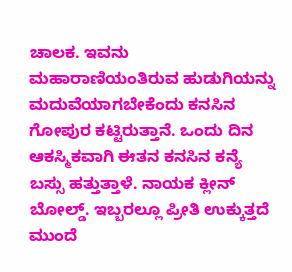ಚಾಲಕ. ಇವನು ಮಹಾರಾಣಿಯಂತಿರುವ ಹುಡುಗಿಯನ್ನು ಮದುವೆಯಾಗಬೇಕೆಂದು ಕನಸಿನ ಗೋಪುರ ಕಟ್ಟಿರುತ್ತಾನೆ. ಒಂದು ದಿನ ಆಕಸ್ಮಿಕವಾಗಿ ಈತನ ಕನಸಿನ ಕನ್ಯೆ ಬಸ್ಸು ಹತ್ತುತ್ತಾಳೆ. ನಾಯಕ ಕ್ಲೀನ್ ಬೋಲ್ಡ್. ಇಬ್ಬರಲ್ಲೂ ಪ್ರೀತಿ ಉಕ್ಕುತ್ತದೆ
ಮುಂದೆ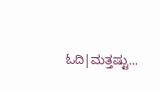ಓದಿ|ಮತ್ತಷ್ಟು...